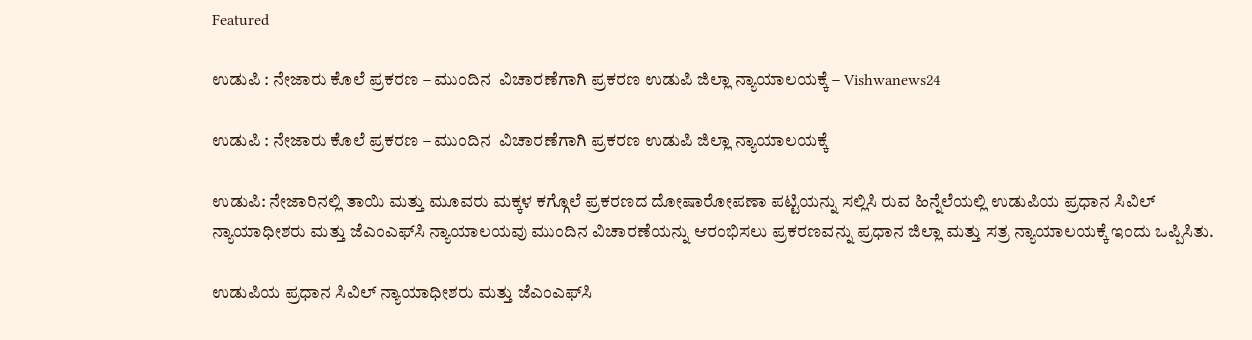Featured

ಉಡುಪಿ : ನೇಜಾರು ಕೊಲೆ ಪ್ರಕರಣ – ಮುಂದಿನ  ವಿಚಾರಣೆಗಾಗಿ ಪ್ರಕರಣ ಉಡುಪಿ ಜಿಲ್ಲಾ ನ್ಯಾಯಾಲಯಕ್ಕೆ – Vishwanews24

ಉಡುಪಿ : ನೇಜಾರು ಕೊಲೆ ಪ್ರಕರಣ – ಮುಂದಿನ  ವಿಚಾರಣೆಗಾಗಿ ಪ್ರಕರಣ ಉಡುಪಿ ಜಿಲ್ಲಾ ನ್ಯಾಯಾಲಯಕ್ಕೆ

ಉಡುಪಿ: ನೇಜಾರಿನಲ್ಲಿ ತಾಯಿ ಮತ್ತು ಮೂವರು ಮಕ್ಕಳ ಕಗ್ಗೊಲೆ ಪ್ರಕರಣದ ದೋಷಾರೋಪಣಾ ಪಟ್ಟಿಯನ್ನು ಸಲ್ಲಿಸಿ ರುವ ಹಿನ್ನೆಲೆಯಲ್ಲಿ ಉಡುಪಿಯ ಪ್ರಧಾನ ಸಿವಿಲ್ ನ್ಯಾಯಾಧೀಶರು ಮತ್ತು ಜೆಎಂಎಫ್‌ಸಿ ನ್ಯಾಯಾಲಯವು ಮುಂದಿನ ವಿಚಾರಣೆಯನ್ನು ಆರಂಭಿಸಲು ಪ್ರಕರಣವನ್ನು ಪ್ರಧಾನ ಜಿಲ್ಲಾ ಮತ್ತು ಸತ್ರ ನ್ಯಾಯಾಲಯಕ್ಕೆ ಇಂದು ಒಪ್ಪಿಸಿತು.

ಉಡುಪಿಯ ಪ್ರಧಾನ ಸಿವಿಲ್ ನ್ಯಾಯಾಧೀಶರು ಮತ್ತು ಜೆಎಂಎಫ್‌ಸಿ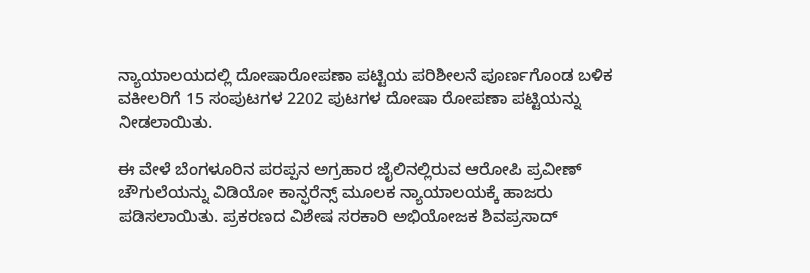ನ್ಯಾಯಾಲಯದಲ್ಲಿ ದೋಷಾರೋಪಣಾ ಪಟ್ಟಿಯ ಪರಿಶೀಲನೆ ಪೂರ್ಣಗೊಂಡ ಬಳಿಕ ವಕೀಲರಿಗೆ 15 ಸಂಪುಟಗಳ 2202 ಪುಟಗಳ ದೋಷಾ ರೋಪಣಾ ಪಟ್ಟಿಯನ್ನು ನೀಡಲಾಯಿತು.

ಈ ವೇಳೆ ಬೆಂಗಳೂರಿನ ಪರಪ್ಪನ ಅಗ್ರಹಾರ ಜೈಲಿನಲ್ಲಿರುವ ಆರೋಪಿ ಪ್ರವೀಣ್ ಚೌಗುಲೆಯನ್ನು ವಿಡಿಯೋ ಕಾನ್ಫರೆನ್ಸ್ ಮೂಲಕ ನ್ಯಾಯಾಲಯಕ್ಕೆ ಹಾಜರು ಪಡಿಸಲಾಯಿತು. ಪ್ರಕರಣದ ವಿಶೇಷ ಸರಕಾರಿ ಅಭಿಯೋಜಕ ಶಿವಪ್ರಸಾದ್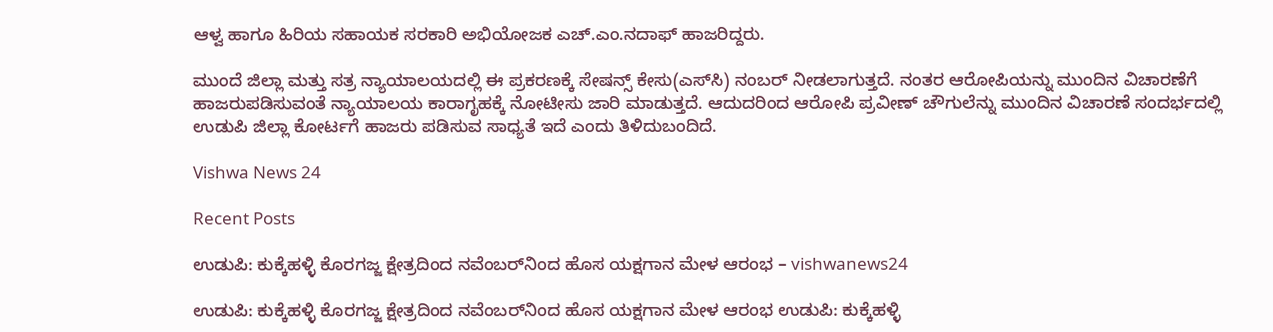ಆಳ್ವ ಹಾಗೂ ಹಿರಿಯ ಸಹಾಯಕ ಸರಕಾರಿ ಅಭಿಯೋಜಕ ಎಚ್.ಎಂ.ನದಾಫ್ ಹಾಜರಿದ್ದರು.

ಮುಂದೆ ಜಿಲ್ಲಾ ಮತ್ತು ಸತ್ರ ನ್ಯಾಯಾಲಯದಲ್ಲಿ ಈ ಪ್ರಕರಣಕ್ಕೆ ಸೇಷನ್ಸ್ ಕೇಸು(ಎಸ್‌ಸಿ) ನಂಬರ್ ನೀಡಲಾಗುತ್ತದೆ. ನಂತರ ಆರೋಪಿಯನ್ನು ಮುಂದಿನ ವಿಚಾರಣೆಗೆ ಹಾಜರುಪಡಿಸುವಂತೆ ನ್ಯಾಯಾಲಯ ಕಾರಾಗೃಹಕ್ಕೆ ನೋಟೀಸು ಜಾರಿ ಮಾಡುತ್ತದೆ. ಆದುದರಿಂದ ಆರೋಪಿ ಪ್ರವೀಣ್ ಚೌಗುಲೆನ್ನು ಮುಂದಿನ ವಿಚಾರಣೆ ಸಂದರ್ಭದಲ್ಲಿ ಉಡುಪಿ ಜಿಲ್ಲಾ ಕೋರ್ಟಗೆ ಹಾಜರು ಪಡಿಸುವ ಸಾಧ್ಯತೆ ಇದೆ ಎಂದು ತಿಳಿದುಬಂದಿದೆ.

Vishwa News 24

Recent Posts

ಉಡುಪಿ: ಕುಕ್ಕೆಹಳ್ಳಿ ಕೊರಗಜ್ಜ ಕ್ಷೇತ್ರದಿಂದ ನವೆಂಬರ್‌ನಿಂದ ಹೊಸ ಯಕ್ಷಗಾನ ಮೇಳ ಆರಂಭ – vishwanews24

ಉಡುಪಿ: ಕುಕ್ಕೆಹಳ್ಳಿ ಕೊರಗಜ್ಜ ಕ್ಷೇತ್ರದಿಂದ ನವೆಂಬರ್‌ನಿಂದ ಹೊಸ ಯಕ್ಷಗಾನ ಮೇಳ ಆರಂಭ ಉಡುಪಿ: ಕುಕ್ಕೆಹಳ್ಳಿ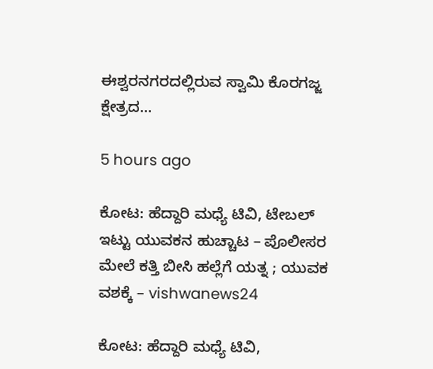ಈಶ್ವರನಗರದಲ್ಲಿರುವ ಸ್ವಾಮಿ ಕೊರಗಜ್ಜ ಕ್ಷೇತ್ರದ…

5 hours ago

ಕೋಟ: ಹೆದ್ದಾರಿ ಮಧ್ಯೆ ಟಿವಿ, ಟೇಬಲ್ ಇಟ್ಟು ಯುವಕನ ಹುಚ್ಚಾಟ – ಪೊಲೀಸರ ಮೇಲೆ ಕತ್ತಿ ಬೀಸಿ ಹಲ್ಲೆಗೆ ಯತ್ನ ; ಯುವಕ ವಶಕ್ಕೆ – vishwanews24

ಕೋಟ: ಹೆದ್ದಾರಿ ಮಧ್ಯೆ ಟಿವಿ,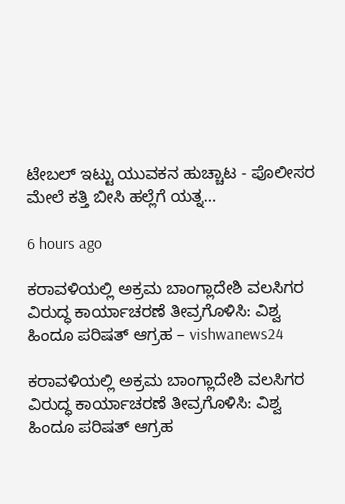ಟೇಬಲ್ ಇಟ್ಟು ಯುವಕನ ಹುಚ್ಚಾಟ - ಪೊಲೀಸರ ಮೇಲೆ ಕತ್ತಿ ಬೀಸಿ ಹಲ್ಲೆಗೆ ಯತ್ನ…

6 hours ago

ಕರಾವಳಿಯಲ್ಲಿ ಅಕ್ರಮ ಬಾಂಗ್ಲಾದೇಶಿ ವಲಸಿಗರ ವಿರುದ್ಧ ಕಾರ್ಯಾಚರಣೆ ತೀವ್ರಗೊಳಿಸಿ: ವಿಶ್ವ ಹಿಂದೂ ಪರಿಷತ್ ಆಗ್ರಹ – vishwanews24

ಕರಾವಳಿಯಲ್ಲಿ ಅಕ್ರಮ ಬಾಂಗ್ಲಾದೇಶಿ ವಲಸಿಗರ ವಿರುದ್ಧ ಕಾರ್ಯಾಚರಣೆ ತೀವ್ರಗೊಳಿಸಿ: ವಿಶ್ವ ಹಿಂದೂ ಪರಿಷತ್ ಆಗ್ರಹ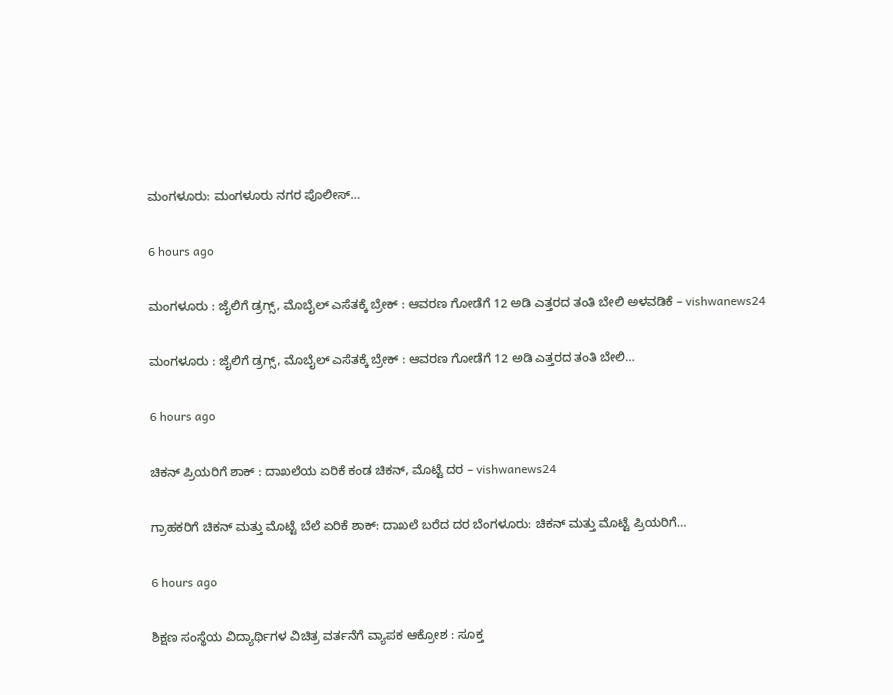ಮಂಗಳೂರು: ಮಂಗಳೂರು ನಗರ ಪೊಲೀಸ್…

6 hours ago

ಮಂಗಳೂರು : ಜೈಲಿಗೆ ಡ್ರಗ್ಸ್‌, ಮೊಬೈಲ್‌ ಎಸೆತಕ್ಕೆ ಬ್ರೇಕ್ : ಆವರಣ ಗೋಡೆಗೆ 12 ಅಡಿ ಎತ್ತರದ ತಂತಿ ಬೇಲಿ ಅಳವಡಿಕೆ – vishwanews24

ಮಂಗಳೂರು : ಜೈಲಿಗೆ ಡ್ರಗ್ಸ್‌, ಮೊಬೈಲ್‌ ಎಸೆತಕ್ಕೆ ಬ್ರೇಕ್ : ಆವರಣ ಗೋಡೆಗೆ 12 ಅಡಿ ಎತ್ತರದ ತಂತಿ ಬೇಲಿ…

6 hours ago

ಚಿಕನ್ ಪ್ರಿಯರಿಗೆ ಶಾಕ್ : ದಾಖಲೆಯ ಏರಿಕೆ ಕಂಡ ಚಿಕನ್, ಮೊಟ್ಟೆ ದರ – vishwanews24

ಗ್ರಾಹಕರಿಗೆ ಚಿಕನ್ ಮತ್ತು ಮೊಟ್ಟೆ ಬೆಲೆ ಏರಿಕೆ ಶಾಕ್: ದಾಖಲೆ ಬರೆದ ದರ ಬೆಂಗಳೂರು: ಚಿಕನ್ ಮತ್ತು ಮೊಟ್ಟೆ ಪ್ರಿಯರಿಗೆ…

6 hours ago

ಶಿಕ್ಷಣ ಸಂಸ್ಥೆಯ ವಿದ್ಯಾರ್ಥಿಗಳ ವಿಚಿತ್ರ ವರ್ತನೆಗೆ ವ್ಯಾಪಕ ಆಕ್ರೋಶ : ಸೂಕ್ತ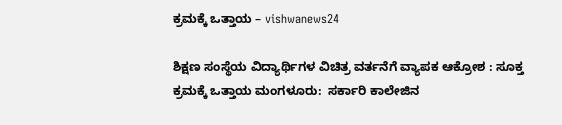ಕ್ರಮಕ್ಕೆ ಒತ್ತಾಯ – vishwanews24

ಶಿಕ್ಷಣ ಸಂಸ್ಥೆಯ ವಿದ್ಯಾರ್ಥಿಗಳ ವಿಚಿತ್ರ ವರ್ತನೆಗೆ ವ್ಯಾಪಕ ಆಕ್ರೋಶ : ಸೂಕ್ತ ಕ್ರಮಕ್ಕೆ ಒತ್ತಾಯ ಮಂಗಳೂರು:  ಸರ್ಕಾರಿ ಕಾಲೇಜಿನ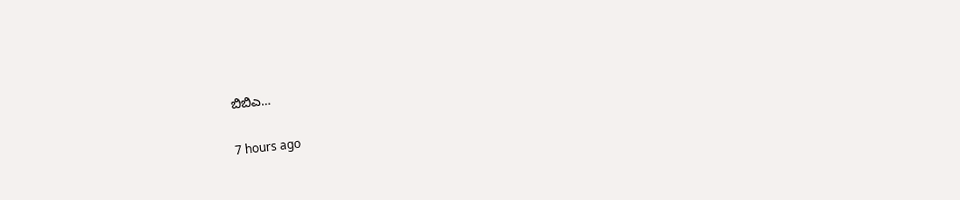ಬಿಬಿಎ…

7 hours ago